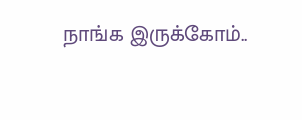நாங்க இருக்கோம்..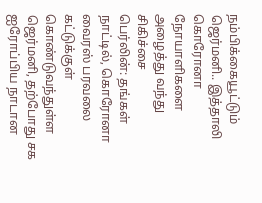நம்பிக்கையூட்டும் ஜெர்மனி.. இத்தாலி கொரோனா நோயாளிகளை அழைத்து வந்து சிகிச்சை
பெர்லின்: தங்கள் நாட்டில், கொரோனா வைரஸ் பரவலை கட்டுக்குள் கொண்டுவந்துள்ள ஜெர்மனி, தற்போது சக ஐரோப்பிய நாடான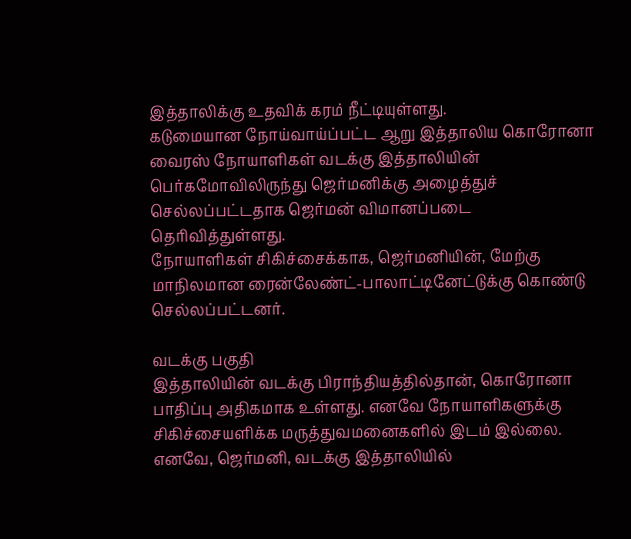இத்தாலிக்கு உதவிக் கரம் நீட்டியுள்ளது.
கடுமையான நோய்வாய்ப்பட்ட ஆறு இத்தாலிய கொரோனா வைரஸ் நோயாளிகள் வடக்கு இத்தாலியின் பெர்கமோவிலிருந்து ஜெர்மனிக்கு அழைத்துச் செல்லப்பட்டதாக ஜெர்மன் விமானப்படை தெரிவித்துள்ளது.
நோயாளிகள் சிகிச்சைக்காக, ஜெர்மனியின், மேற்கு மாநிலமான ரைன்லேண்ட்-பாலாட்டினேட்டுக்கு கொண்டு செல்லப்பட்டனர்.

வடக்கு பகுதி
இத்தாலியின் வடக்கு பிராந்தியத்தில்தான், கொரோனா பாதிப்பு அதிகமாக உள்ளது. எனவே நோயாளிகளுக்கு சிகிச்சையளிக்க மருத்துவமனைகளில் இடம் இல்லை. எனவே, ஜெர்மனி, வடக்கு இத்தாலியில்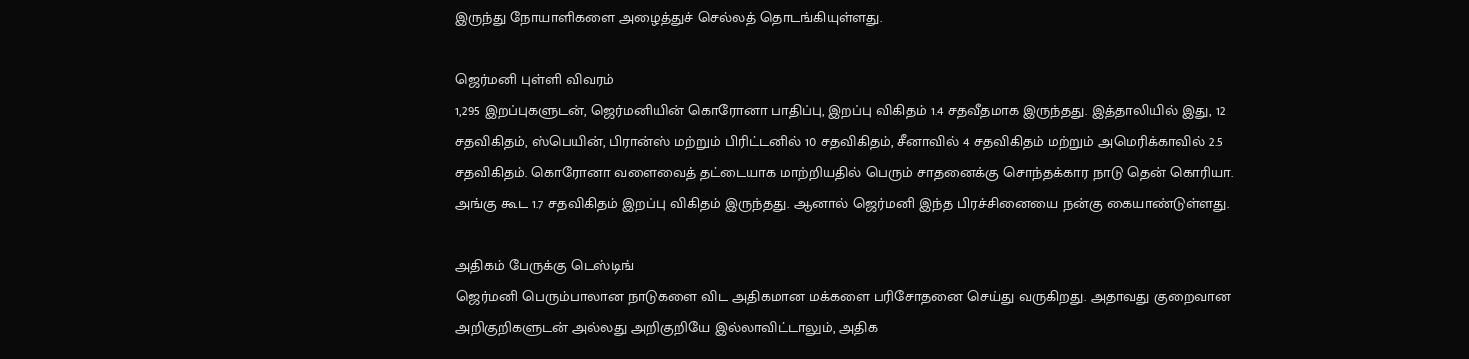இருந்து நோயாளிகளை அழைத்துச் செல்லத் தொடங்கியுள்ளது.

ஜெர்மனி புள்ளி விவரம்
1,295 இறப்புகளுடன், ஜெர்மனியின் கொரோனா பாதிப்பு, இறப்பு விகிதம் 1.4 சதவீதமாக இருந்தது. இத்தாலியில் இது, 12 சதவிகிதம், ஸ்பெயின், பிரான்ஸ் மற்றும் பிரிட்டனில் 10 சதவிகிதம், சீனாவில் 4 சதவிகிதம் மற்றும் அமெரிக்காவில் 2.5 சதவிகிதம். கொரோனா வளைவைத் தட்டையாக மாற்றியதில் பெரும் சாதனைக்கு சொந்தக்கார நாடு தென் கொரியா. அங்கு கூட 1.7 சதவிகிதம் இறப்பு விகிதம் இருந்தது. ஆனால் ஜெர்மனி இந்த பிரச்சினையை நன்கு கையாண்டுள்ளது.

அதிகம் பேருக்கு டெஸ்டிங்
ஜெர்மனி பெரும்பாலான நாடுகளை விட அதிகமான மக்களை பரிசோதனை செய்து வருகிறது. அதாவது குறைவான அறிகுறிகளுடன் அல்லது அறிகுறியே இல்லாவிட்டாலும், அதிக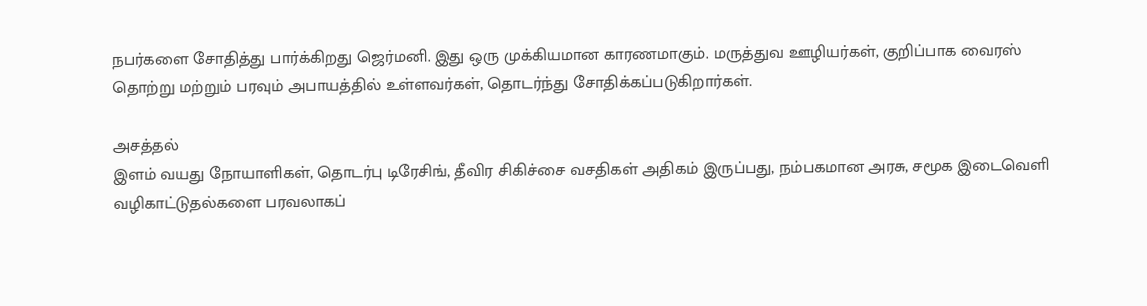நபர்களை சோதித்து பார்க்கிறது ஜெர்மனி. இது ஒரு முக்கியமான காரணமாகும். மருத்துவ ஊழியர்கள், குறிப்பாக வைரஸ் தொற்று மற்றும் பரவும் அபாயத்தில் உள்ளவர்கள், தொடர்ந்து சோதிக்கப்படுகிறார்கள்.

அசத்தல்
இளம் வயது நோயாளிகள், தொடர்பு டிரேசிங், தீவிர சிகிச்சை வசதிகள் அதிகம் இருப்பது, நம்பகமான அரசு, சமூக இடைவெளி வழிகாட்டுதல்களை பரவலாகப்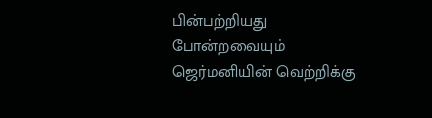பின்பற்றியது போன்றவையும் ஜெர்மனியின் வெற்றிக்கு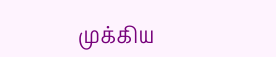முக்கிய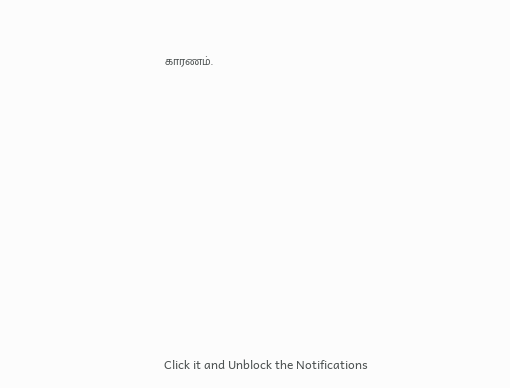காரணம்.












Click it and Unblock the Notifications